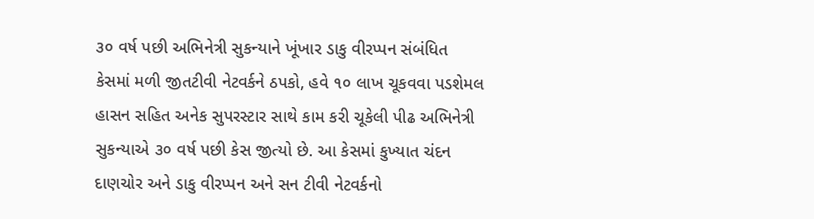૩૦ વર્ષ પછી અભિનેત્રી સુકન્યાને ખૂંખાર ડાકુ વીરપ્પન સંબંધિત કેસમાં મળી જીતટીવી નેટવર્કને ઠપકો, હવે ૧૦ લાખ ચૂકવવા પડશેમલ હાસન સહિત અનેક સુપરસ્ટાર સાથે કામ કરી ચૂકેલી પીઢ અભિનેત્રી સુકન્યાએ ૩૦ વર્ષ પછી કેસ જીત્યો છે. આ કેસમાં કુખ્યાત ચંદન દાણચોર અને ડાકુ વીરપ્પન અને સન ટીવી નેટવર્કનો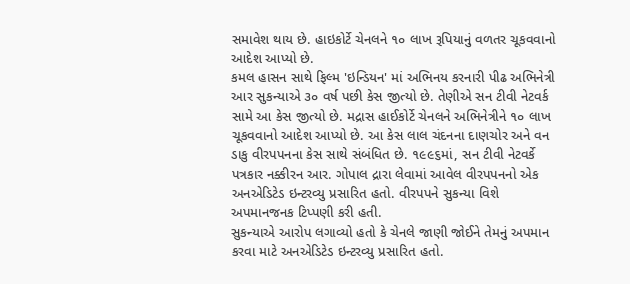સમાવેશ થાય છે. હાઇકોર્ટે ચેનલને ૧૦ લાખ રૂપિયાનું વળતર ચૂકવવાનો આદેશ આપ્યો છે.
કમલ હાસન સાથે ફિલ્મ 'ઇન્ડિયન' માં અભિનય કરનારી પીઢ અભિનેત્રી આર સુકન્યાએ ૩૦ વર્ષ પછી કેસ જીત્યો છે. તેણીએ સન ટીવી નેટવર્ક સામે આ કેસ જીત્યો છે. મદ્રાસ હાઈકોર્ટે ચેનલને અભિનેત્રીને ૧૦ લાખ ચૂકવવાનો આદેશ આપ્યો છે. આ કેસ લાલ ચંદનના દાણચોર અને વન ડાકુ વીરપપનના કેસ સાથે સંબંધિત છે. ૧૯૯૬માં, સન ટીવી નેટવર્કે પત્રકાર નક્કીરન આર. ગોપાલ દ્રારા લેવામાં આવેલ વીરપપનનો એક અનએડિટેડ ઇન્ટરવ્યુ પ્રસારિત હતો. વીરપપને સુકન્યા વિશે અપમાનજનક ટિપ્પણી કરી હતી.
સુકન્યાએ આરોપ લગાવ્યો હતો કે ચેનલે જાણી જોઈને તેમનું અપમાન કરવા માટે અનએડિટેડ ઇન્ટરવ્યુ પ્રસારિત હતો.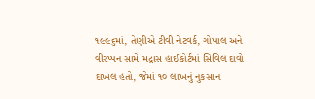૧૯૯૬માં, તેણીએ ટીવી નેટવર્ક, ગોપાલ અને વીરપ્પન સામે મદ્રાસ હાઈકોર્ટમાં સિવિલ દાવો દાખલ હતો, જેમાં ૧૦ લાખનું નુકસાન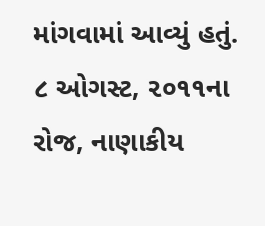માંગવામાં આવ્યું હતું. ૮ ઓગસ્ટ, ૨૦૧૧ના રોજ, નાણાકીય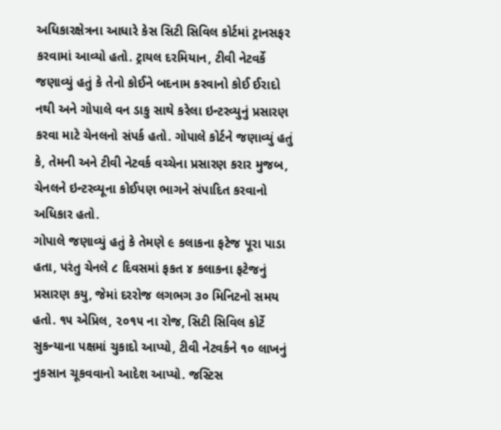અધિકારક્ષેત્રના આધારે કેસ સિટી સિવિલ કોર્ટમાં ટ્રાનસફર કરવામાં આવ્યો હતો. ટ્રાયલ દરમિયાન, ટીવી નેટવર્કે જણાવ્યું હતું કે તેનો કોઈને બદનામ કરવાનો કોઈ ઈરાદો નથી અને ગોપાલે વન ડાકુ સાથે કરેલા ઇન્ટરવ્યુનું પ્રસારણ કરવા માટે ચેનલનો સંપર્ક હતો. ગોપાલે કોર્ટને જણાવ્યું હતું કે, તેમની અને ટીવી નેટવર્ક વચ્ચેના પ્રસારણ કરાર મુજબ, ચેનલને ઇન્ટરવ્યૂના કોઈપણ ભાગને સંપાદિત કરવાનો અધિકાર હતો.
ગોપાલે જણાવ્યું હતું કે તેમણે ૯ કલાકના ફટેજ પૂરા પાડા હતા, પરંતુ ચેનલે ૮ દિવસમાં ફકત ૪ કલાકના ફટેજનું પ્રસારણ કયુ, જેમાં દરરોજ લગભગ ૩૦ મિનિટનો સમય હતો. ૧૫ એપ્રિલ, ૨૦૧૫ ના રોજ, સિટી સિવિલ કોર્ટે સુકન્યાના પક્ષમાં ચુકાદો આપ્યો, ટીવી નેટવર્કને ૧૦ લાખનું નુકસાન ચૂકવવાનો આદેશ આપ્યો. જસ્ટિસ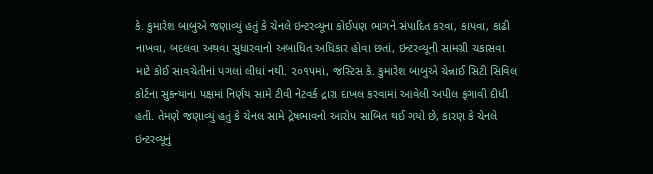કે. કુમારેશ બાબુએ જણાવ્યું હતું કે ચેનલે ઇન્ટરવ્યૂના કોઈપણ ભાગને સંપાદિત કરવા, કાપવા, કાઢી નાખવા, બદલવા અથવા સુધારવાનો અબાધિત અધિકાર હોવા છતાં, ઇન્ટરવ્યૂની સામગ્રી ચકાસવા માટે કોઈ સાવચેતીનાં પગલાં લીધાં નથી. ૨૦૧૫માં, જસ્ટિસ કે. કુમારેશ બાબુએ ચેન્નાઈ સિટી સિવિલ કોર્ટના સુકન્યાના પક્ષમાં નિર્ણય સામે ટીવી નેટવર્ક દ્રારા દાખલ કરવામાં આવેલી અપીલ ફગાવી દીધી હતી. તેમણે જણાવ્યું હતું કે ચેનલ સામે દ્રેષભાવનો આરોપ સાબિત થઈ ગયો છે, કારણ કે ચેનલે ઇન્ટરવ્યૂનું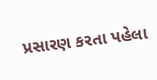પ્રસારણ કરતા પહેલા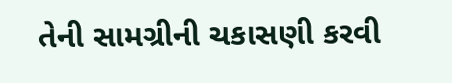તેની સામગ્રીની ચકાસણી કરવી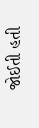જોઈતી હતી